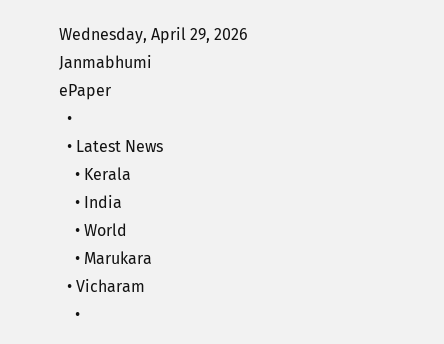Wednesday, April 29, 2026
Janmabhumi
ePaper
  •
  • Latest News
    • Kerala
    • India
    • World
    • Marukara
  • Vicharam
    •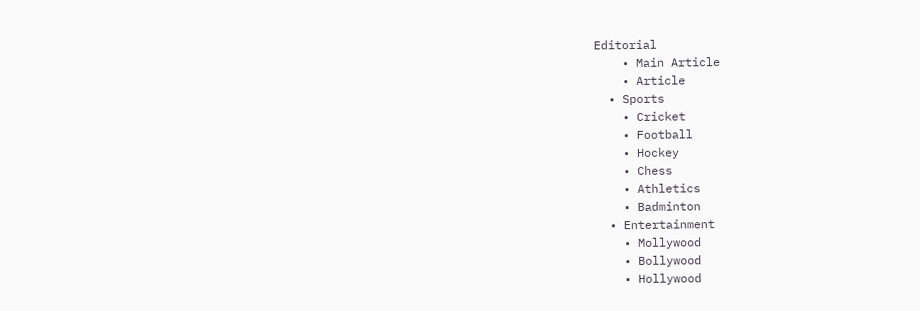Editorial
    • Main Article
    • Article
  • Sports
    • Cricket
    • Football
    • Hockey
    • Chess
    • Athletics
    • Badminton
  • Entertainment
    • Mollywood
    • Bollywood
    • Hollywood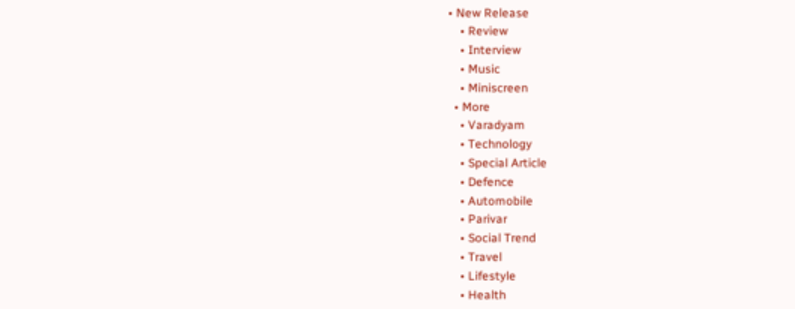• New Release
    • Review
    • Interview
    • Music
    • Miniscreen
  • More
    • Varadyam
    • Technology
    • Special Article
    • Defence
    • Automobile
    • Parivar
    • Social Trend
    • Travel
    • Lifestyle
    • Health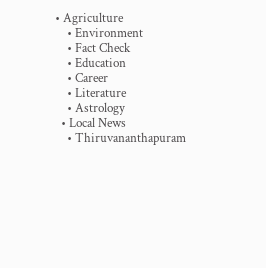• Agriculture
    • Environment
    • Fact Check
    • Education
    • Career
    • Literature
    • Astrology
  • Local News
    • Thiruvananthapuram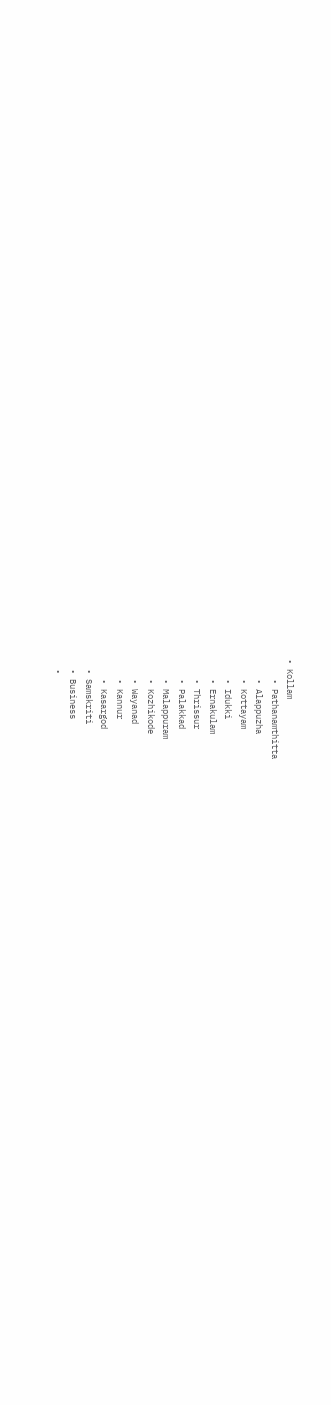• Kollam
    • Pathanamthitta
    • Alappuzha
    • Kottayam
    • Idukki
    • Ernakulam
    • Thrissur
    • Palakkad
    • Malappuram
    • Kozhikode
    • Wayanad
    • Kannur
    • Kasargod
  • Samskriti
  • Business
  •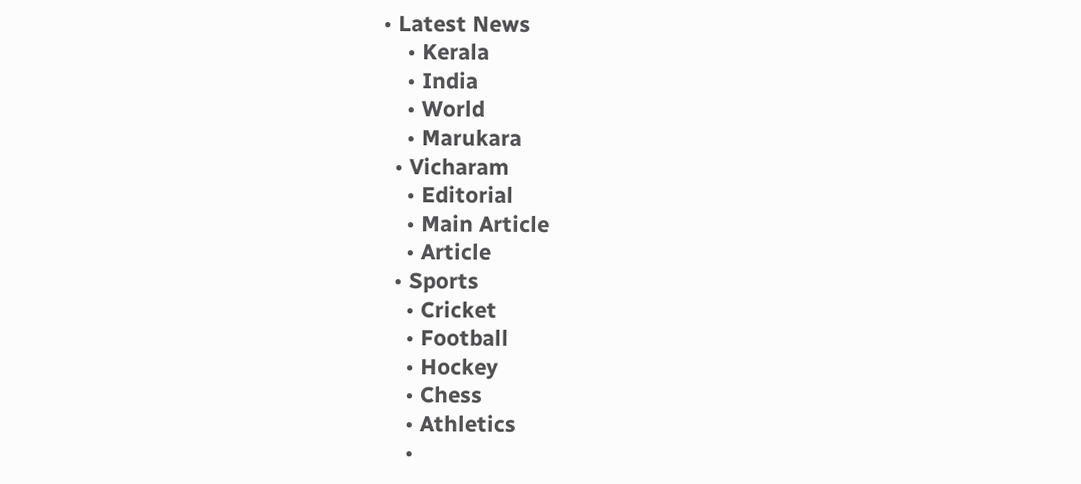• Latest News
    • Kerala
    • India
    • World
    • Marukara
  • Vicharam
    • Editorial
    • Main Article
    • Article
  • Sports
    • Cricket
    • Football
    • Hockey
    • Chess
    • Athletics
    •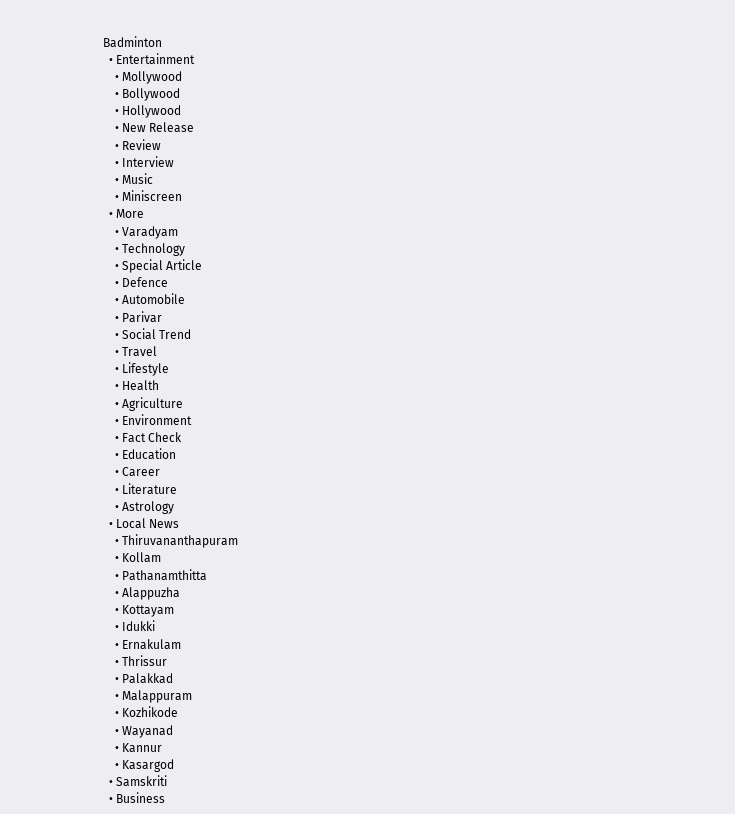Badminton
  • Entertainment
    • Mollywood
    • Bollywood
    • Hollywood
    • New Release
    • Review
    • Interview
    • Music
    • Miniscreen
  • More
    • Varadyam
    • Technology
    • Special Article
    • Defence
    • Automobile
    • Parivar
    • Social Trend
    • Travel
    • Lifestyle
    • Health
    • Agriculture
    • Environment
    • Fact Check
    • Education
    • Career
    • Literature
    • Astrology
  • Local News
    • Thiruvananthapuram
    • Kollam
    • Pathanamthitta
    • Alappuzha
    • Kottayam
    • Idukki
    • Ernakulam
    • Thrissur
    • Palakkad
    • Malappuram
    • Kozhikode
    • Wayanad
    • Kannur
    • Kasargod
  • Samskriti
  • Business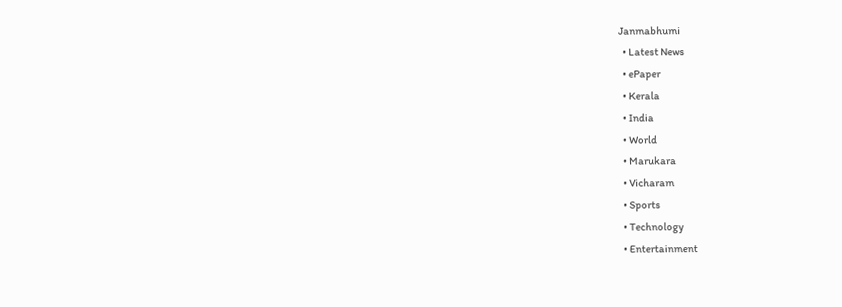Janmabhumi
  • Latest News
  • ePaper
  • Kerala
  • India
  • World
  • Marukara
  • Vicharam
  • Sports
  • Technology
  • Entertainment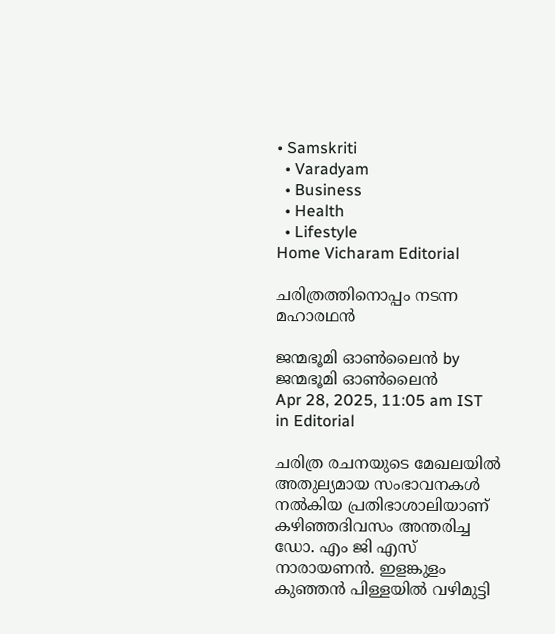• Samskriti
  • Varadyam
  • Business
  • Health
  • Lifestyle
Home Vicharam Editorial

ചരിത്രത്തിനൊപ്പം നടന്ന മഹാരഥന്‍

ജന്മഭൂമി ഓണ്‍ലൈന്‍ by ജന്മഭൂമി ഓണ്‍ലൈന്‍
Apr 28, 2025, 11:05 am IST
in Editorial

ചരിത്ര രചനയുടെ മേഖലയില്‍ അതുല്യമായ സംഭാവനകള്‍ നല്‍കിയ പ്രതിഭാശാലിയാണ് കഴിഞ്ഞദിവസം അന്തരിച്ച ഡോ. എം ജി എസ് നാരായണന്‍. ഇളങ്കുളം കുഞ്ഞന്‍ പിള്ളയില്‍ വഴിമുട്ടി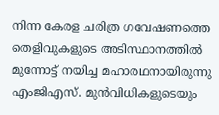നിന്ന കേരള ചരിത്ര ഗവേഷണത്തെ തെളിവുകളുടെ അടിസ്ഥാനത്തില്‍ മുന്നോട്ട് നയിച്ച മഹാരഥനായിരുന്നു എംജിഎസ്. മുന്‍വിധികളുടെയും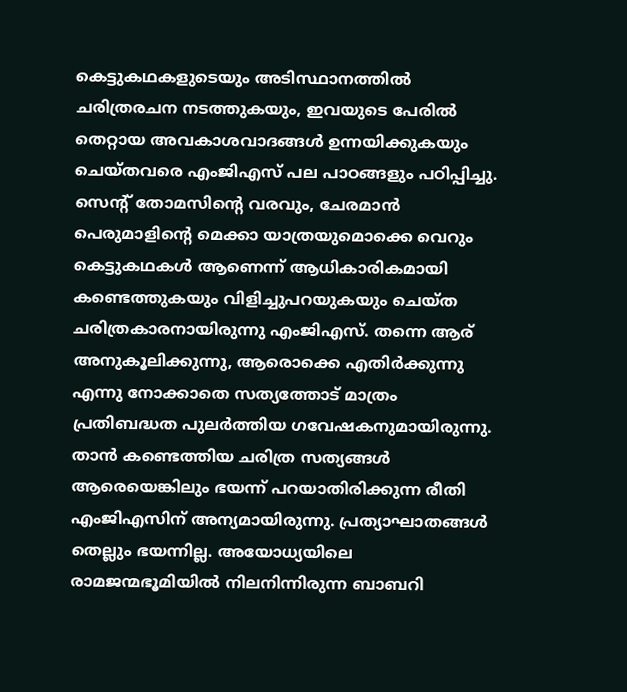കെട്ടുകഥകളുടെയും അടിസ്ഥാനത്തില്‍ ചരിത്രരചന നടത്തുകയും, ഇവയുടെ പേരില്‍ തെറ്റായ അവകാശവാദങ്ങള്‍ ഉന്നയിക്കുകയും ചെയ്തവരെ എംജിഎസ് പല പാഠങ്ങളും പഠിപ്പിച്ചു. സെന്റ് തോമസിന്റെ വരവും, ചേരമാന്‍ പെരുമാളിന്റെ മെക്കാ യാത്രയുമൊക്കെ വെറും കെട്ടുകഥകള്‍ ആണെന്ന് ആധികാരികമായി കണ്ടെത്തുകയും വിളിച്ചുപറയുകയും ചെയ്ത ചരിത്രകാരനായിരുന്നു എംജിഎസ്. തന്നെ ആര് അനുകൂലിക്കുന്നു, ആരൊക്കെ എതിര്‍ക്കുന്നു എന്നു നോക്കാതെ സത്യത്തോട് മാത്രം പ്രതിബദ്ധത പുലര്‍ത്തിയ ഗവേഷകനുമായിരുന്നു. താന്‍ കണ്ടെത്തിയ ചരിത്ര സത്യങ്ങള്‍ ആരെയെങ്കിലും ഭയന്ന് പറയാതിരിക്കുന്ന രീതി എംജിഎസിന് അന്യമായിരുന്നു. പ്രത്യാഘാതങ്ങള്‍ തെല്ലും ഭയന്നില്ല. അയോധ്യയിലെ രാമജന്മഭൂമിയില്‍ നിലനിന്നിരുന്ന ബാബറി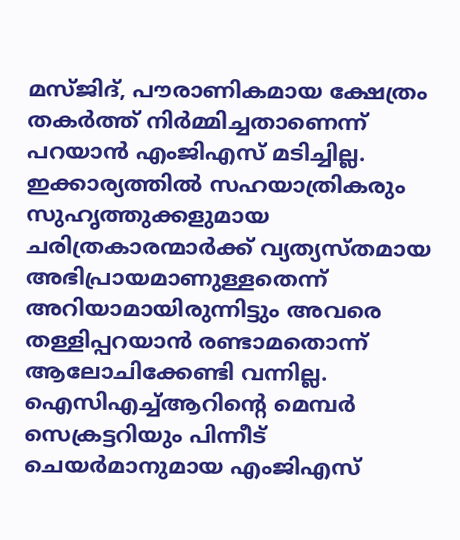മസ്ജിദ്, പൗരാണികമായ ക്ഷേത്രം തകര്‍ത്ത് നിര്‍മ്മിച്ചതാണെന്ന് പറയാന്‍ എംജിഎസ് മടിച്ചില്ല. ഇക്കാര്യത്തില്‍ സഹയാത്രികരും സുഹൃത്തുക്കളുമായ ചരിത്രകാരന്മാര്‍ക്ക് വ്യത്യസ്തമായ അഭിപ്രായമാണുള്ളതെന്ന് അറിയാമായിരുന്നിട്ടും അവരെ തള്ളിപ്പറയാന്‍ രണ്ടാമതൊന്ന് ആലോചിക്കേണ്ടി വന്നില്ല. ഐസിഎച്ച്ആറിന്റെ മെമ്പര്‍ സെക്രട്ടറിയും പിന്നീട് ചെയര്‍മാനുമായ എംജിഎസ്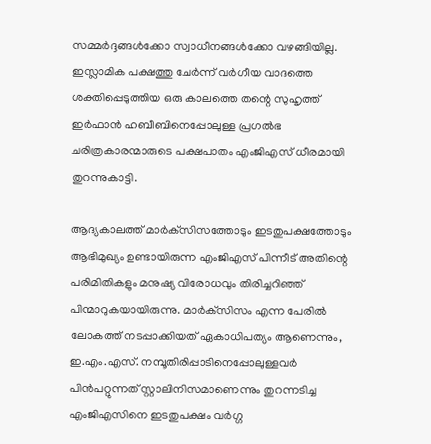സമ്മര്‍ദ്ദങ്ങള്‍ക്കോ സ്വാധീനങ്ങള്‍ക്കോ വഴങ്ങിയില്ല. ഇസ്ലാമിക പക്ഷത്തു ചേര്‍ന്ന് വര്‍ഗീയ വാദത്തെ ശക്തിപ്പെടുത്തിയ ഒരു കാലത്തെ തന്റെ സുഹൃത്ത് ഇര്‍ഫാന്‍ ഹബീബിനെപ്പോലുള്ള പ്രഗല്‍ഭ ചരിത്രകാരന്മാരുടെ പക്ഷപാതം എംജിഎസ് ധീരമായി തുറന്നുകാട്ടി.

ആദ്യകാലത്ത് മാര്‍ക്‌സിസത്തോടും ഇടതുപക്ഷത്തോടും ആഭിമുഖ്യം ഉണ്ടായിരുന്ന എംജിഎസ് പിന്നീട് അതിന്റെ പരിമിതികളും മനുഷ്യ വിരോധവും തിരിച്ചറിഞ്ഞ് പിന്മാറുകയായിരുന്നു. മാര്‍ക്‌സിസം എന്ന പേരില്‍ ലോകത്ത് നടപ്പാക്കിയത് ഏകാധിപത്യം ആണെന്നും, ഇ.എം.എസ്. നമ്പൂതിരിപ്പാടിനെപ്പോലുള്ളവര്‍ പിന്‍പറ്റുന്നത് സ്റ്റാലിനിസമാണെന്നും തുറന്നടിച്ച എംജിഎസിനെ ഇടതുപക്ഷം വര്‍ഗ്ഗ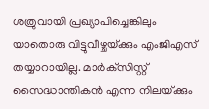ശത്രുവായി പ്രഖ്യാപിച്ചെങ്കിലും യാതൊരു വിട്ടുവീഴ്ചയ്‌ക്കും എംജിഎസ് തയ്യാറായില്ല. മാര്‍ക്‌സിസ്റ്റ് സൈദ്ധാന്തികന്‍ എന്ന നിലയ്‌ക്കും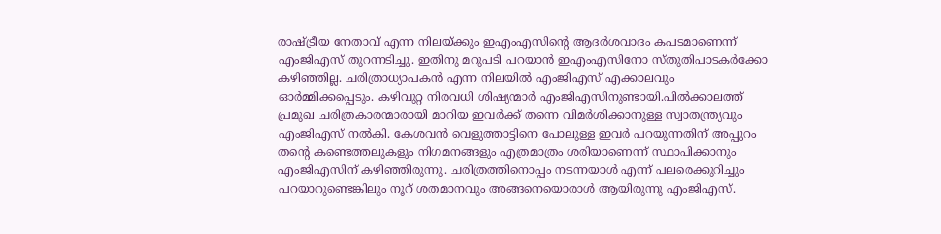രാഷ്‌ട്രീയ നേതാവ് എന്ന നിലയ്‌ക്കും ഇഎംഎസിന്റെ ആദര്‍ശവാദം കപടമാണെന്ന് എംജിഎസ് തുറന്നടിച്ചു. ഇതിനു മറുപടി പറയാന്‍ ഇഎംഎസിനോ സ്തുതിപാടകര്‍ക്കോ കഴിഞ്ഞില്ല. ചരിത്രാധ്യാപകന്‍ എന്ന നിലയില്‍ എംജിഎസ് എക്കാലവും ഓര്‍മ്മിക്കപ്പെടും. കഴിവുറ്റ നിരവധി ശിഷ്യന്മാര്‍ എംജിഎസിനുണ്ടായി.പില്‍ക്കാലത്ത് പ്രമുഖ ചരിത്രകാരന്മാരായി മാറിയ ഇവര്‍ക്ക് തന്നെ വിമര്‍ശിക്കാനുള്ള സ്വാതന്ത്ര്യവും എംജിഎസ് നല്‍കി. കേശവന്‍ വെളുത്താട്ടിനെ പോലുള്ള ഇവര്‍ പറയുന്നതിന് അപ്പുറം തന്റെ കണ്ടെത്തലുകളും നിഗമനങ്ങളും എത്രമാത്രം ശരിയാണെന്ന് സ്ഥാപിക്കാനും എംജിഎസിന് കഴിഞ്ഞിരുന്നു. ചരിത്രത്തിനൊപ്പം നടന്നയാള്‍ എന്ന് പലരെക്കുറിച്ചും പറയാറുണ്ടെങ്കിലും നൂറ് ശതമാനവും അങ്ങനെയൊരാള്‍ ആയിരുന്നു എംജിഎസ്.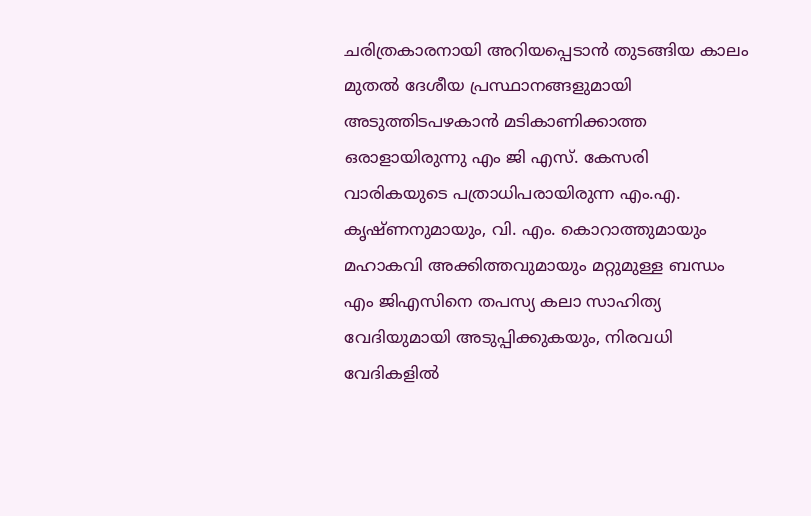ചരിത്രകാരനായി അറിയപ്പെടാന്‍ തുടങ്ങിയ കാലം മുതല്‍ ദേശീയ പ്രസ്ഥാനങ്ങളുമായി അടുത്തിടപഴകാന്‍ മടികാണിക്കാത്ത ഒരാളായിരുന്നു എം ജി എസ്. കേസരി വാരികയുടെ പത്രാധിപരായിരുന്ന എം.എ. കൃഷ്ണനുമായും, വി. എം. കൊറാത്തുമായും മഹാകവി അക്കിത്തവുമായും മറ്റുമുള്ള ബന്ധം എം ജിഎസിനെ തപസ്യ കലാ സാഹിത്യ വേദിയുമായി അടുപ്പിക്കുകയും, നിരവധി വേദികളില്‍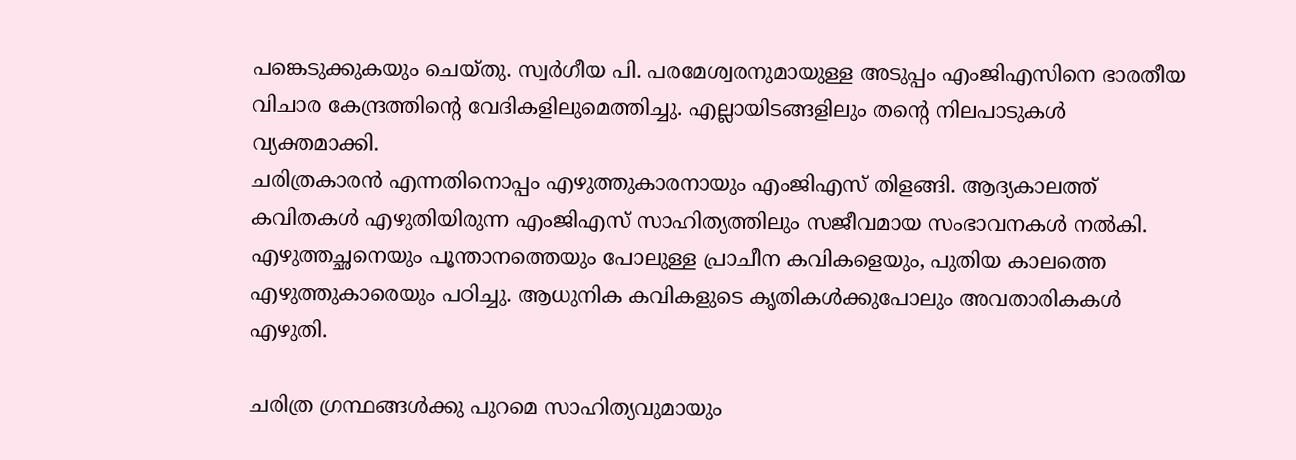പങ്കെടുക്കുകയും ചെയ്തു. സ്വര്‍ഗീയ പി. പരമേശ്വരനുമായുള്ള അടുപ്പം എംജിഎസിനെ ഭാരതീയ വിചാര കേന്ദ്രത്തിന്റെ വേദികളിലുമെത്തിച്ചു. എല്ലായിടങ്ങളിലും തന്റെ നിലപാടുകള്‍ വ്യക്തമാക്കി.
ചരിത്രകാരന്‍ എന്നതിനൊപ്പം എഴുത്തുകാരനായും എംജിഎസ് തിളങ്ങി. ആദ്യകാലത്ത് കവിതകള്‍ എഴുതിയിരുന്ന എംജിഎസ് സാഹിത്യത്തിലും സജീവമായ സംഭാവനകള്‍ നല്‍കി. എഴുത്തച്ഛനെയും പൂന്താനത്തെയും പോലുള്ള പ്രാചീന കവികളെയും, പുതിയ കാലത്തെ എഴുത്തുകാരെയും പഠിച്ചു. ആധുനിക കവികളുടെ കൃതികള്‍ക്കുപോലും അവതാരികകള്‍ എഴുതി.

ചരിത്ര ഗ്രന്ഥങ്ങള്‍ക്കു പുറമെ സാഹിത്യവുമായും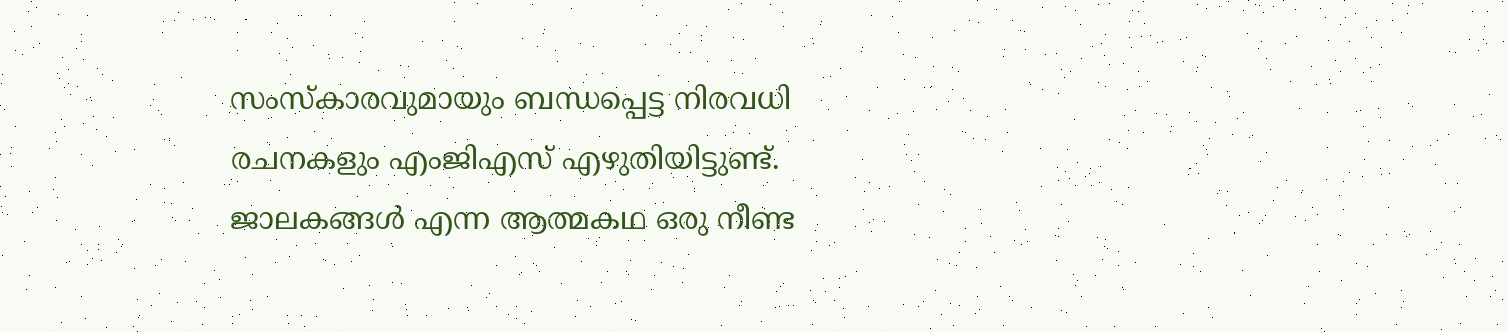സംസ്‌കാരവുമായും ബന്ധപ്പെട്ട നിരവധി രചനകളും എംജിഎസ് എഴുതിയിട്ടുണ്ട്. ജാലകങ്ങള്‍ എന്ന ആത്മകഥ ഒരു നീണ്ട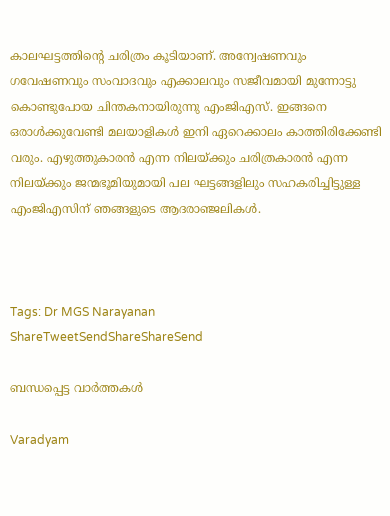കാലഘട്ടത്തിന്റെ ചരിത്രം കൂടിയാണ്. അന്വേഷണവും ഗവേഷണവും സംവാദവും എക്കാലവും സജീവമായി മുന്നോട്ടു കൊണ്ടുപോയ ചിന്തകനായിരുന്നു എംജിഎസ്. ഇങ്ങനെ ഒരാള്‍ക്കുവേണ്ടി മലയാളികള്‍ ഇനി ഏറെക്കാലം കാത്തിരിക്കേണ്ടി വരും. എഴുത്തുകാരന്‍ എന്ന നിലയ്‌ക്കും ചരിത്രകാരന്‍ എന്ന നിലയ്‌ക്കും ജന്മഭൂമിയുമായി പല ഘട്ടങ്ങളിലും സഹകരിച്ചിട്ടുള്ള എംജിഎസിന് ഞങ്ങളുടെ ആദരാഞ്ജലികള്‍.



Tags: Dr MGS Narayanan
ShareTweetSendShareShareSend

ബന്ധപ്പെട്ട വാര്‍ത്തകള്‍

Varadyam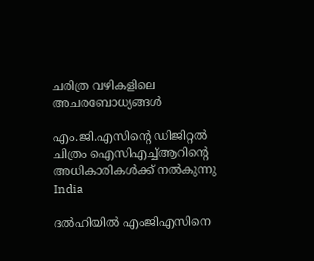ചരിത്ര വഴികളിലെ അചരബോധ്യങ്ങള്‍

എം.ജി.എസിന്റെ ഡിജിറ്റല്‍ ചിത്രം ഐസിഎച്ച്ആറിന്റെ അധികാരികള്‍ക്ക് നല്‍കുന്നു
India

ദല്‍ഹിയില്‍ എംജിഎസിനെ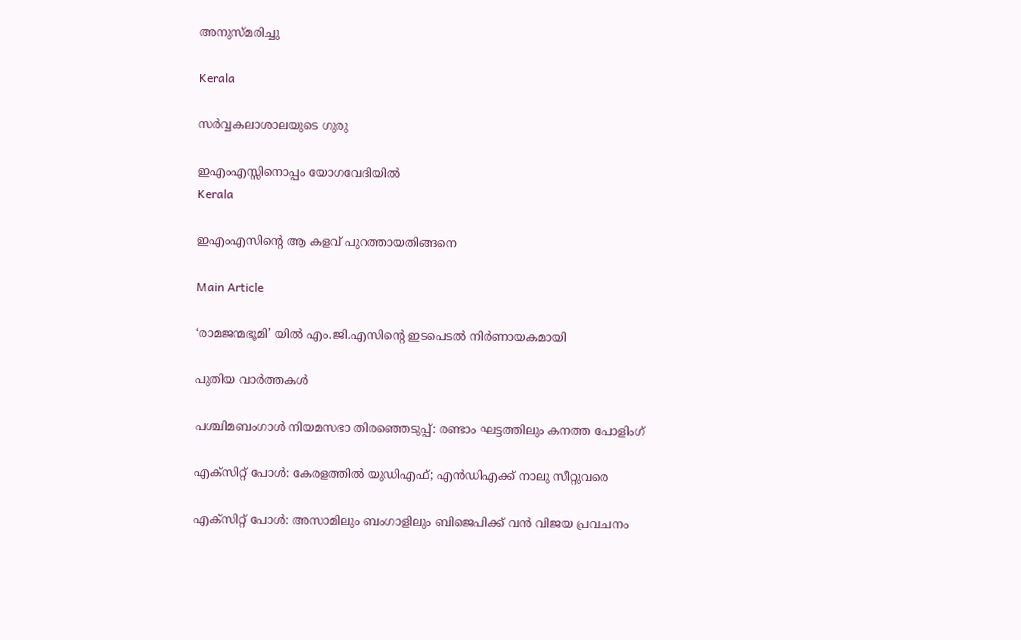അനുസ്മരിച്ചു

Kerala

സര്‍വ്വകലാശാലയുടെ ഗുരു

ഇഎംഎസ്സിനൊപ്പം യോഗവേദിയില്‍
Kerala

ഇഎംഎസിന്റെ ആ കളവ് പുറത്തായതിങ്ങനെ

Main Article

‘രാമജന്മഭൂമി’ യില്‍ എം.ജി.എസിന്റെ ഇടപെടല്‍ നിര്‍ണായകമായി

പുതിയ വാര്‍ത്തകള്‍

പശ്ചിമബംഗാള്‍ നിയമസഭാ തിരഞ്ഞെടുപ്പ്: രണ്ടാം ഘട്ടത്തിലും കനത്ത പോളിംഗ്

എക്‌സിറ്റ് പോൾ: കേരളത്തിൽ യുഡിഎഫ്; എൻഡിഎക്ക് നാലു സീറ്റുവരെ

എക്‌സിറ്റ് പോൾ: അസാമിലും ബംഗാളിലും ബിജെപിക്ക് വൻ വിജയ പ്രവചനം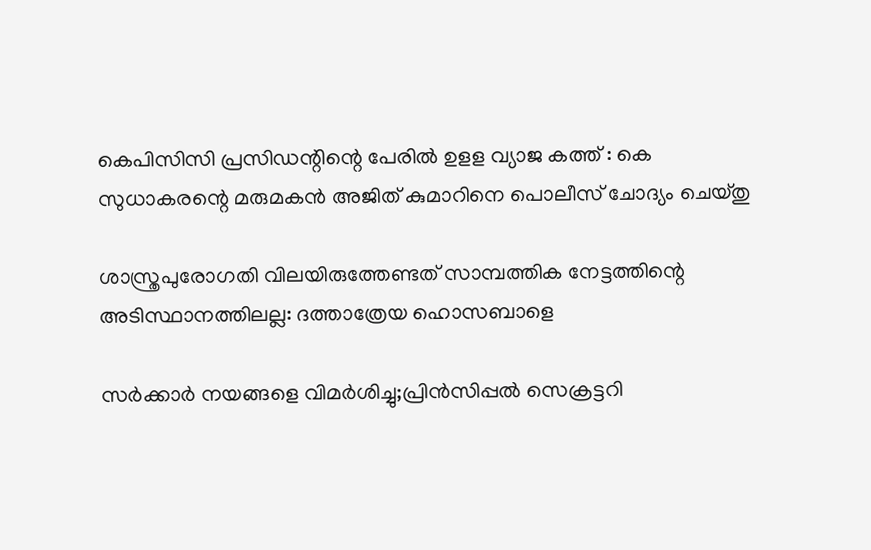കെപിസിസി പ്രസിഡന്റിന്റെ പേരില്‍ ഉളള വ്യാജ കത്ത് : കെ സുധാകരന്റെ മരുമകന്‍ അജിത് കുമാറിനെ പൊലീസ് ചോദ്യം ചെയ്തു

ശാസ്ത്രപുരോഗതി വിലയിരുത്തേണ്ടത് സാമ്പത്തിക നേട്ടത്തിന്റെ അടിസ്ഥാനത്തിലല്ല: ദത്താത്രേയ ഹൊസബാളെ

സര്‍ക്കാര്‍ നയങ്ങളെ വിമര്‍ശിച്ചു;പ്രിന്‍സിപ്പല്‍ സെക്രട്ടറി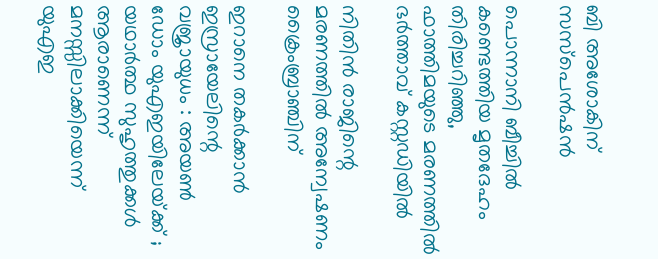ബി അശോകിന് സസ്‌പെന്‍ഷന്‍

പൊന്നാനി ബീച്ചില്‍ കണ്ടെത്തിയ മൃതദേഹം തിരിച്ചറിഞ്ഞു, ഫാത്തിമയുടെ മരണത്തില്‍ ഭര്‍ത്താവ് കസ്റ്റഡിയില്‍

നിതിന്‍ രാജിന്റെ മരണത്തില്‍ അന്വേഷണം ക്രൈംബ്രാഞ്ചിന്

ഇറാനെ തകർക്കാൻ ഇസ്രായേലിന്റെ വജ്രായുധം : അയൺ ഡോം യുഎഇയിലേയ്‌ക്ക് ; യഥാർത്ഥ സുഹൃത്തുക്കൾ ആരാണെന്ന് മനസ്സിലാക്കിയെന്ന് യുഎഇ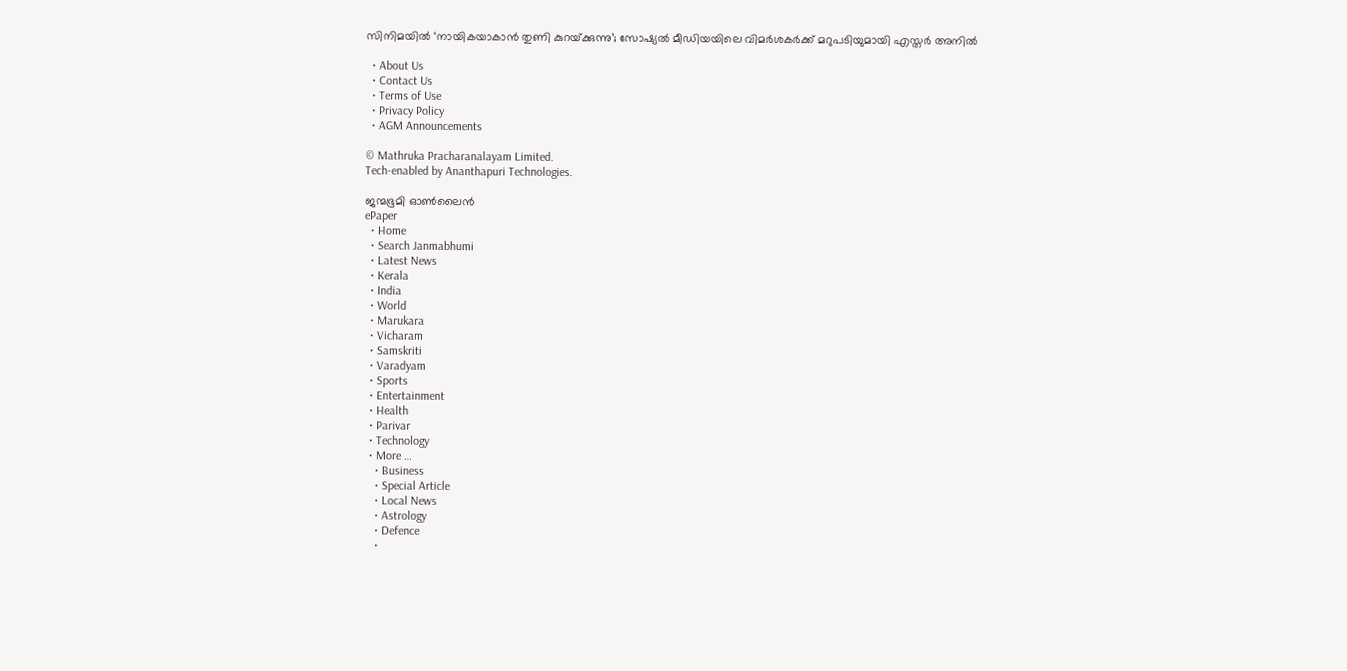സിനിമയിൽ ‘നായികയാകാൻ തുണി കുറയ്‌ക്കുന്നു’; സോഷ്യൽ മീഡിയയിലെ വിമർശകർക്ക് മറുപടിയുമായി എസ്തർ അനിൽ

  • About Us
  • Contact Us
  • Terms of Use
  • Privacy Policy
  • AGM Announcements

© Mathruka Pracharanalayam Limited.
Tech-enabled by Ananthapuri Technologies.

ജന്മഭൂമി ഓണ്‍ലൈന്‍
ePaper
  • Home
  • Search Janmabhumi
  • Latest News
  • Kerala
  • India
  • World
  • Marukara
  • Vicharam
  • Samskriti
  • Varadyam
  • Sports
  • Entertainment
  • Health
  • Parivar
  • Technology
  • More …
    • Business
    • Special Article
    • Local News
    • Astrology
    • Defence
    •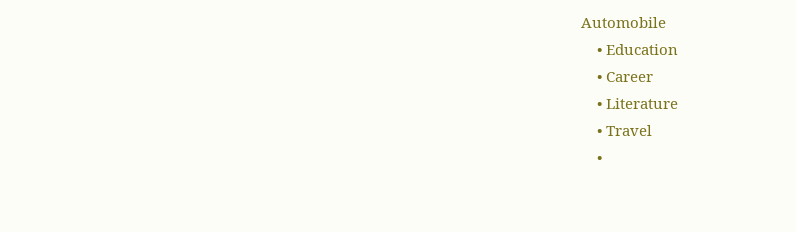Automobile
    • Education
    • Career
    • Literature
    • Travel
    •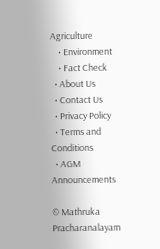Agriculture
    • Environment
    • Fact Check
  • About Us
  • Contact Us
  • Privacy Policy
  • Terms and Conditions
  • AGM Announcements

© Mathruka Pracharanalayam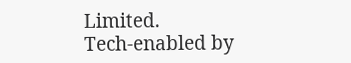Limited.
Tech-enabled by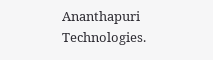Ananthapuri Technologies.